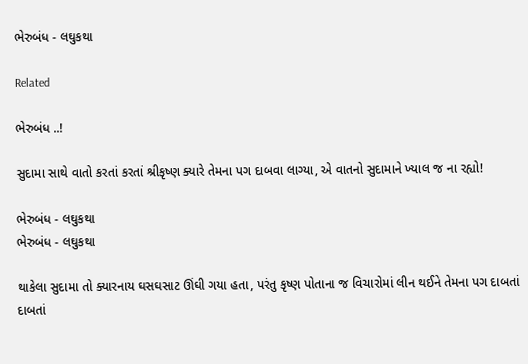ભેરુબંધ - લઘુકથા

Related

ભેરુબંધ ..!

સુદામા સાથે વાતો કરતાં કરતાં શ્રીકૃષ્ણ ક્યારે તેમના પગ દાબવા લાગ્યા, એ વાતનો સુદામાને ખ્યાલ જ ના રહ્યો!

ભેરુબંધ - લઘુકથા
ભેરુબંધ - લઘુકથા

થાકેલા સુદામા તો ક્યારનાય ઘસઘસાટ ઊંઘી ગયા હતા, પરંતુ કૃષ્ણ પોતાના જ વિચારોમાં લીન થઈને તેમના પગ દાબતાં દાબતાં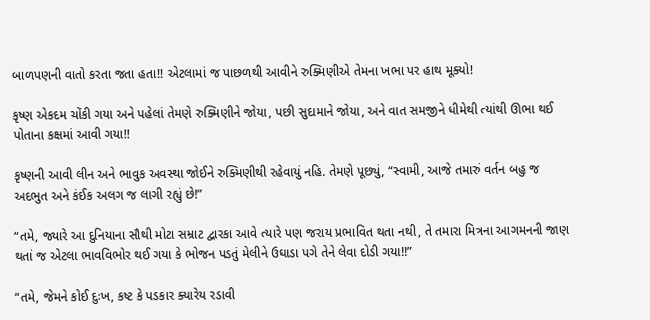બાળપણની વાતો કરતા જતા હતા!! એટલામાં જ પાછળથી આવીને રુક્મિણીએ તેમના ખભા પર હાથ મૂક્યો!

કૃષ્ણ એકદમ ચોંકી ગયા અને પહેલાં તેમણે રુક્મિણીને જોયા, પછી સુદામાને જોયા, અને વાત સમજીને ધીમેથી ત્યાંથી ઊભા થઈ પોતાના કક્ષમાં આવી ગયા!!

કૃષ્ણની આવી લીન અને ભાવુક અવસ્થા જોઈને રુક્મિણીથી રહેવાયું નહિ. તેમણે પૂછ્યું, “સ્વામી, આજે તમારું વર્તન બહુ જ અદભુત અને કંઈક અલગ જ લાગી રહ્યું છે!”

“તમે, જ્યારે આ દુનિયાના સૌથી મોટા સમ્રાટ દ્વારકા આવે ત્યારે પણ જરાય પ્રભાવિત થતા નથી, તે તમારા મિત્રના આગમનની જાણ થતાં જ એટલા ભાવવિભોર થઈ ગયા કે ભોજન પડતું મેલીને ઉઘાડા પગે તેને લેવા દોડી ગયા!!”

“તમે, જેમને કોઈ દુઃખ, કષ્ટ કે પડકાર ક્યારેય રડાવી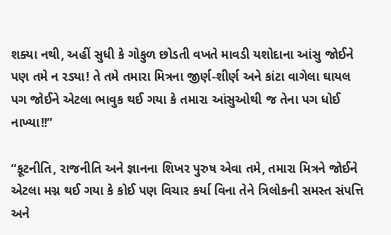શક્યા નથી, અહીં સુધી કે ગોકુળ છોડતી વખતે માવડી યશોદાના આંસુ જોઈને પણ તમે ન રડ્યા! તે તમે તમારા મિત્રના જીર્ણ-શીર્ણ અને કાંટા વાગેલા ઘાયલ પગ જોઈને એટલા ભાવુક થઈ ગયા કે તમારા આંસુઓથી જ તેના પગ ધોઈ નાખ્યા!!”

“કૂટનીતિ, રાજનીતિ અને જ્ઞાનના શિખર પુરુષ એવા તમે, તમારા મિત્રને જોઈને એટલા મગ્ન થઈ ગયા કે કોઈ પણ વિચાર કર્યા વિના તેને ત્રિલોકની સમસ્ત સંપત્તિ અને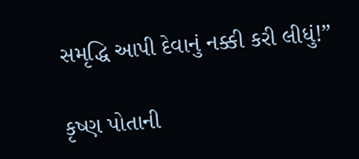સમૃદ્ધિ આપી દેવાનું નક્કી કરી લીધું!”

કૃષ્ણ પોતાની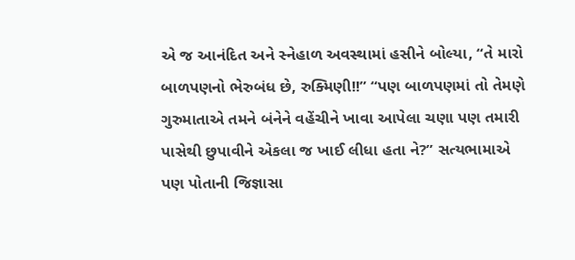એ જ આનંદિત અને સ્નેહાળ અવસ્થામાં હસીને બોલ્યા, “તે મારો બાળપણનો ભેરુબંધ છે, રુક્મિણી!!” “પણ બાળપણમાં તો તેમણે ગુરુમાતાએ તમને બંનેને વહેંચીને ખાવા આપેલા ચણા પણ તમારી પાસેથી છુપાવીને એકલા જ ખાઈ લીધા હતા ને?” સત્યભામાએ પણ પોતાની જિજ્ઞાસા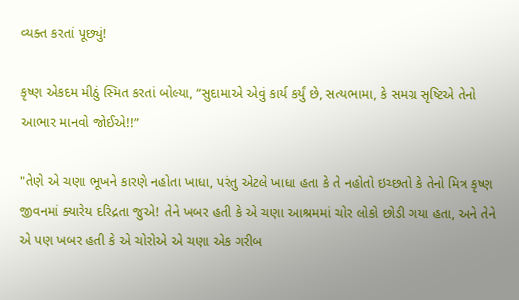વ્યક્ત કરતાં પૂછ્યું!

કૃષ્ણ એકદમ મીઠું સ્મિત કરતાં બોલ્યા, “સુદામાએ એવું કાર્ય કર્યું છે, સત્યભામા, કે સમગ્ર સૃષ્ટિએ તેનો આભાર માનવો જોઈએ!!”

"તેણે એ ચણા ભૂખને કારણે નહોતા ખાધા, પરંતુ એટલે ખાધા હતા કે તે નહોતો ઇચ્છતો કે તેનો મિત્ર કૃષ્ણ જીવનમાં ક્યારેય દરિદ્રતા જુએ! તેને ખબર હતી કે એ ચણા આશ્રમમાં ચોર લોકો છોડી ગયા હતા, અને તેને એ પણ ખબર હતી કે એ ચોરોએ એ ચણા એક ગરીબ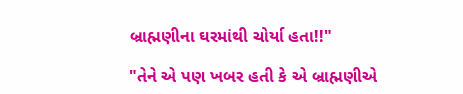બ્રાહ્મણીના ઘરમાંથી ચોર્યા હતા!!"

"તેને એ પણ ખબર હતી કે એ બ્રાહ્મણીએ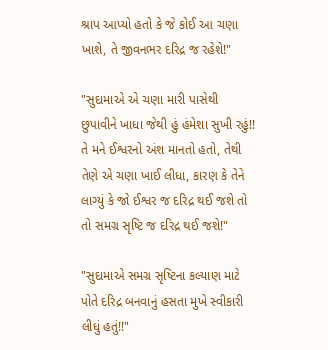શ્રાપ આપ્યો હતો કે જે કોઈ આ ચણા ખાશે, તે જીવનભર દરિદ્ર જ રહેશે!"

"સુદામાએ એ ચણા મારી પાસેથી છુપાવીને ખાધા જેથી હું હંમેશા સુખી રહું!! તે મને ઈશ્વરનો અંશ માનતો હતો, તેથી તેણે એ ચણા ખાઈ લીધા, કારણ કે તેને લાગ્યું કે જો ઈશ્વર જ દરિદ્ર થઈ જશે તો તો સમગ્ર સૃષ્ટિ જ દરિદ્ર થઈ જશે!"

"સુદામાએ સમગ્ર સૃષ્ટિના કલ્યાણ માટે પોતે દરિદ્ર બનવાનું હસતા મુખે સ્વીકારી લીધું હતું!!"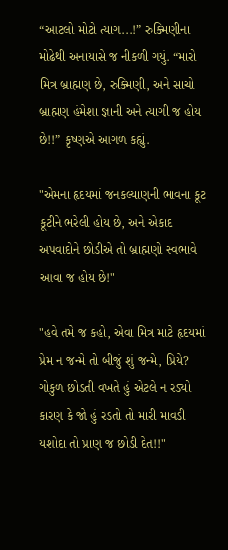“આટલો મોટો ત્યાગ...!” રુક્મિણીના મોઢેથી અનાયાસે જ નીકળી ગયું. “મારો મિત્ર બ્રાહ્મણ છે, રુક્મિણી, અને સાચો બ્રાહ્મણ હંમેશા જ્ઞાની અને ત્યાગી જ હોય છે!!” કૃષ્ણએ આગળ કહ્યું.

"એમના હૃદયમાં જનકલ્યાણની ભાવના કૂટ કૂટીને ભરેલી હોય છે, અને એકાદ અપવાદોને છોડીએ તો બ્રાહ્મણો સ્વભાવે આવા જ હોય છે!"

"હવે તમે જ કહો, એવા મિત્ર માટે હૃદયમાં પ્રેમ ન જન્મે તો બીજું શું જન્મે, પ્રિયે? ગોકુળ છોડતી વખતે હું એટલે ન રડ્યો કારણ કે જો હું રડતો તો મારી માવડી યશોદા તો પ્રાણ જ છોડી દેત!!"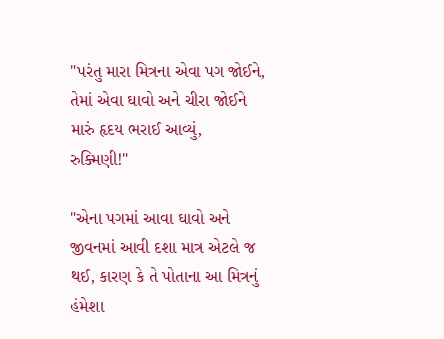"પરંતુ મારા મિત્રના એવા પગ જોઈને, તેમાં એવા ઘાવો અને ચીરા જોઈને મારું હૃદય ભરાઈ આવ્યું, રુક્મિણી!"

"એના પગમાં આવા ઘાવો અને જીવનમાં આવી દશા માત્ર એટલે જ થઈ, કારણ કે તે પોતાના આ મિત્રનું હંમેશા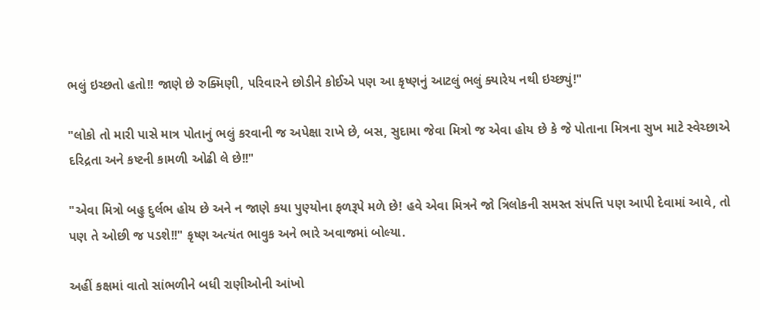ભલું ઇચ્છતો હતો!! જાણે છે રુક્મિણી, પરિવારને છોડીને કોઈએ પણ આ કૃષ્ણનું આટલું ભલું ક્યારેય નથી ઇચ્છ્યું!"

"લોકો તો મારી પાસે માત્ર પોતાનું ભલું કરવાની જ અપેક્ષા રાખે છે, બસ, સુદામા જેવા મિત્રો જ એવા હોય છે કે જે પોતાના મિત્રના સુખ માટે સ્વેચ્છાએ દરિદ્રતા અને કષ્ટની કામળી ઓઢી લે છે!!"

"એવા મિત્રો બહુ દુર્લભ હોય છે અને ન જાણે કયા પુણ્યોના ફળરૂપે મળે છે! હવે એવા મિત્રને જો ત્રિલોકની સમસ્ત સંપત્તિ પણ આપી દેવામાં આવે, તો પણ તે ઓછી જ પડશે!!" કૃષ્ણ અત્યંત ભાવુક અને ભારે અવાજમાં બોલ્યા.

અહીં કક્ષમાં વાતો સાંભળીને બધી રાણીઓની આંખો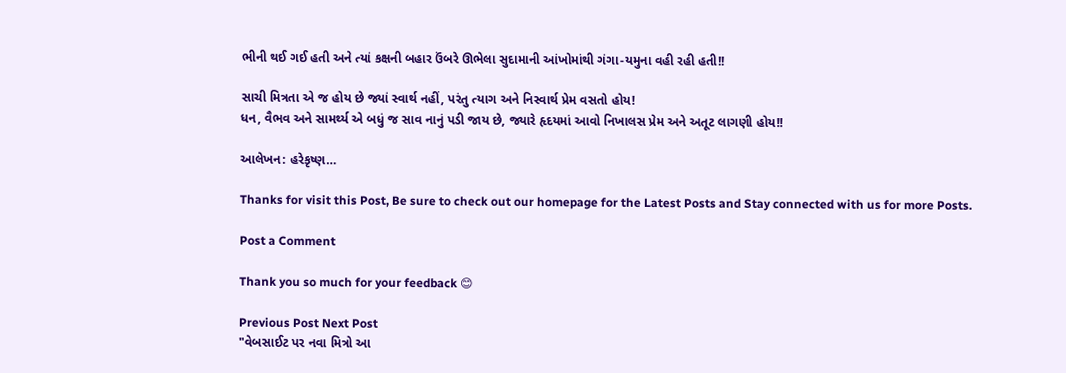ભીની થઈ ગઈ હતી અને ત્યાં કક્ષની બહાર ઉંબરે ઊભેલા સુદામાની આંખોમાંથી ગંગા-યમુના વહી રહી હતી!!

સાચી મિત્રતા એ જ હોય છે જ્યાં સ્વાર્થ નહીં, પરંતુ ત્યાગ અને નિસ્વાર્થ પ્રેમ વસતો હોય!
ધન, વૈભવ અને સામર્થ્ય એ બધું જ સાવ નાનું પડી જાય છે, જ્યારે હૃદયમાં આવો નિખાલસ પ્રેમ અને અતૂટ લાગણી હોય!!

આલેખન: હરેકૃષ્ણ…

Thanks for visit this Post, Be sure to check out our homepage for the Latest Posts and Stay connected with us for more Posts.

Post a Comment

Thank you so much for your feedback 😊

Previous Post Next Post
"વેબસાઈટ પર નવા મિત્રો આ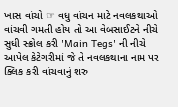ખાસ વાંચો ☞ વધુ વાંચન માટે નવલકથાઓ વાંચવી ગમતી હોય તો આ વેબસાઈટને નીચે સુધી સ્ક્રોલ કરી 'Main Tegs' ની નીચે આપેલ કેટેગરીમાં જે તે નવલકથાના નામ પર ક્લિક કરી વાંચવાનું શરુ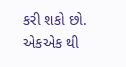કરી શકો છો. એકએક થી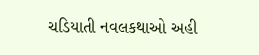ચડિયાતી નવલકથાઓ અહી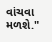વાંચવા મળશે."